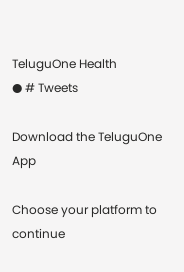TeluguOne Health
● # Tweets

Download the TeluguOne App

Choose your platform to continue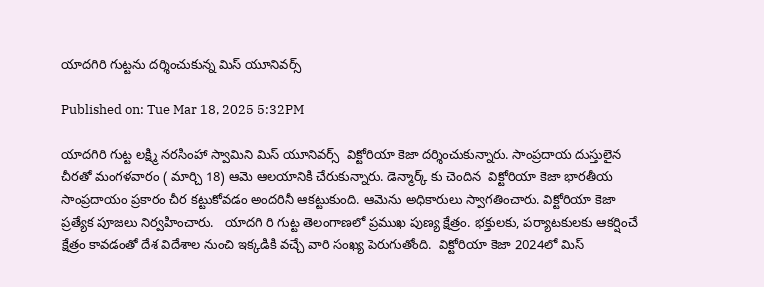యాదగిరి గుట్టను దర్శించుకున్న మిస్ యూనివర్స్

Published on: Tue Mar 18, 2025 5:32PM

యాదగిరి గుట్ట లక్ష్మి నరసింహా స్వామిని మిస్ యూనివర్స్  విక్టోరియా కెజా దర్శించుకున్నారు. సాంప్రదాయ దుస్తులైన చీరతో మంగళవారం ( మార్చి 18) ఆమె ఆలయానికి చేరుకున్నారు. డెన్మార్క్ కు చెందిన  విక్టోరియా కెజా భారతీయ సాంప్రదాయం ప్రకారం చీర కట్టుకోవడం అందరినీ ఆకట్టుకుంది. ఆమెను అధికారులు స్వాగతించారు. విక్టోరియా కెజా ప్రత్యేక పూజలు నిర్వహించారు.   యాదగి రి గుట్ట తెలంగాణలో ప్రముఖ పుణ్య క్షేత్రం. భక్తులకు, పర్యాటకులకు ఆకర్షించే క్షేత్రం కావడంతో దేశ విదేశాల నుంచి ఇక్కడికి వచ్చే వారి సంఖ్య పెరుగుతోంది.  విక్టోరియా కెజా 2024లో మిస్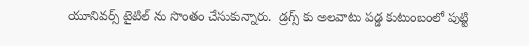యూనివర్స్ టైటిల్ ను సొంతం చేసుకున్నారు.  డ్రగ్స్ కు అలవాటు పడ్డ కుటుంబంలో పుట్టి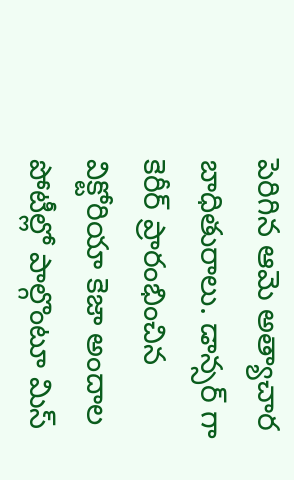పెరిగిన ఆమె అత్యాచార బాధితురాలు. డాన్సర్ గా కెరీర్ ప్రారంభించిన విక్టోరియా కెజా అందాల పోటీల్లో పాల్గొంటూ మిస్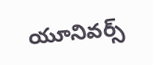యూనివర్స్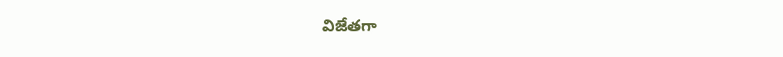విజేతగా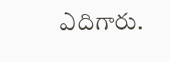ఎదిగారు.